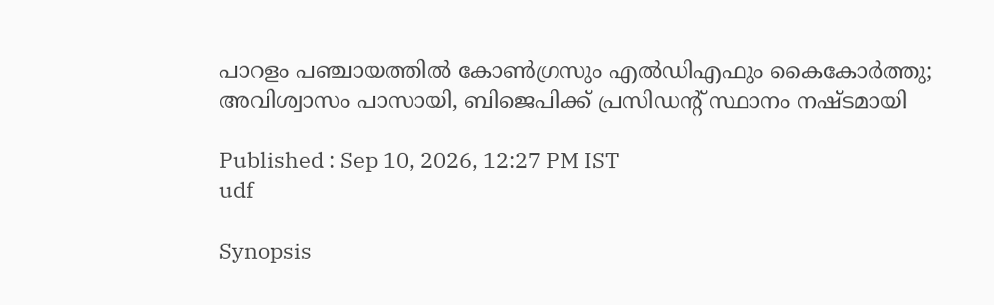പാറളം പഞ്ചായത്തിൽ കോൺഗ്രസും എൽഡിഎഫും കൈകോർത്തു; അവിശ്വാസം പാസായി, ബിജെപിക്ക് പ്രസിഡന്റ് സ്ഥാനം നഷ്ടമായി

Published : Sep 10, 2026, 12:27 PM IST
udf

Synopsis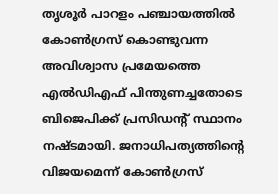തൃശൂർ പാറളം പഞ്ചായത്തിൽ കോൺഗ്രസ് കൊണ്ടുവന്ന അവിശ്വാസ പ്രമേയത്തെ എൽഡിഎഫ് പിന്തുണച്ചതോടെ ബിജെപിക്ക് പ്രസിഡന്റ് സ്ഥാനം നഷ്ടമായി. ജനാധിപത്യത്തിന്റെ വിജയമെന്ന് കോൺഗ്രസ്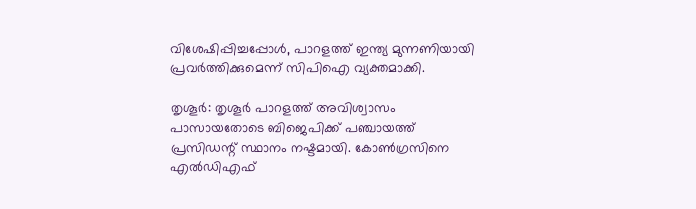വിശേഷിപ്പിച്ചപ്പോൾ, പാറളത്ത് ഇന്ത്യ മുന്നണിയായി പ്രവർത്തിക്കുമെന്ന് സിപിഐ വ്യക്തമാക്കി.

തൃശൂർ: തൃശൂർ പാറളത്ത് അവിശ്വാസം പാസായതോടെ ബിജെപിക്ക് പഞ്ചായത്ത് പ്രസിഡന്റ് സ്ഥാനം നഷ്ടമായി. കോൺഗ്രസിനെ എൽഡിഎഫ്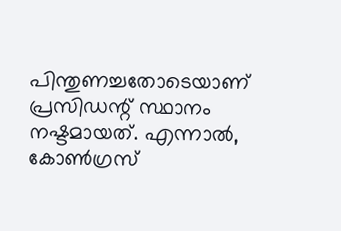പിന്തുണച്ചതോടെയാണ് പ്രസിഡന്റ് സ്ഥാനം നഷ്ടമായത്. എന്നാൽ, കോൺഗ്രസ്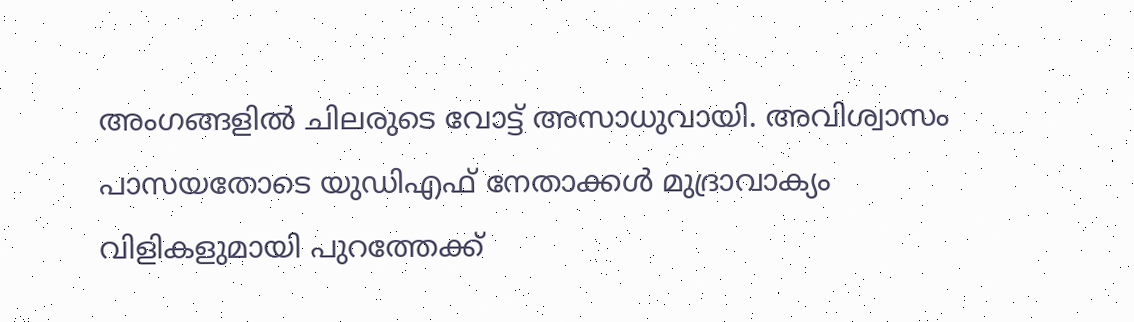അംഗങ്ങളിൽ ചിലരുടെ വോട്ട് അസാധുവായി. അവിശ്വാസം പാസയതോടെ യുഡിഎഫ് നേതാക്കൾ മുദ്രാവാക്യം വിളികളുമായി പുറത്തേക്ക്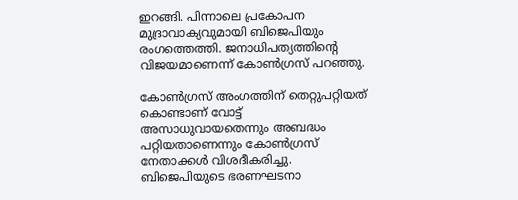ഇറങ്ങി. പിന്നാലെ പ്രകോപന മുദ്രാവാക്യവുമായി ബിജെപിയും രംഗത്തെത്തി. ജനാധിപത്യത്തിന്റെ വിജയമാണെന്ന് കോൺഗ്രസ് പറഞ്ഞു.

കോൺഗ്രസ് അംഗത്തിന് തെറ്റുപറ്റിയത് കൊണ്ടാണ് വോട്ട് അസാധുവായതെന്നും അബദ്ധം പറ്റിയതാണെന്നും കോൺഗ്രസ് നേതാക്കൾ വിശദീകരിച്ചു. ബിജെപിയുടെ ഭരണഘടനാ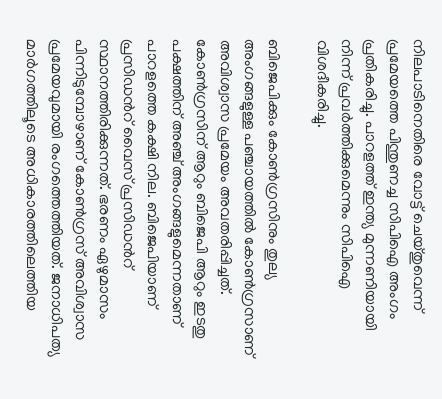നിലപാടിനെതിരെ വോട്ട് ചെയ്തുവെന്ന് പ്രമേയത്തെ പിന്തുണച്ച സിപിഐ അംഗം പ്രതികരിച്ചു. പാറളത്ത് ഇന്ത്യ മുന്നണിയായി നിന്ന് പ്രവർത്തിക്കുമെന്നും സിപിഐ വിശദീകരിച്ചു.

ബിജെപിക്കും കോണ്‍ഗ്രസിനും തുല്യ അംഗങ്ങളുള്ള പഞ്ചായത്തില്‍ കോൺഗ്രസാണ് അവിശ്വാസ പ്രമേയം അവതരിപ്പിച്ചത്. കോണ്‍ഗ്രസിന് ആറും ബിജെപി ആറും ഇടതു പക്ഷത്തിന് അഞ്ച് അംഗങ്ങളുമെന്നതാണ് പാറളത്തെ കക്ഷി നില. ബിജെപിയാണ് പ്രസിഡന്‍റ് വൈസ് പ്രസിഡന്‍റ് സ്ഥാനത്തിരിക്കുന്നത്. ഭരണം ഏഴുമാസം പിന്നിടുമ്പോഴാണ് കോണ്‍ഗ്രസ് അവിശ്വാസ പ്രമേയവുമായി രംഗത്തെത്തിയത്. ജനാധിപത്യ മാര്‍ഗത്തിലൂടെ അധികാരത്തിലെത്തിയ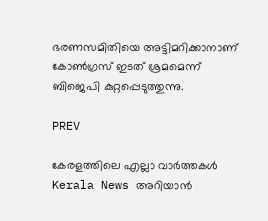ഭരണസമിതിയെ അട്ടിമറിക്കാനാണ് കോണ്‍ഗ്രസ് ഇടത് ശ്രമമെന്ന് ബിജെപി കുറ്റപ്പെടുത്തുന്നു.

PREV

കേരളത്തിലെ എല്ലാ വാർത്തകൾ Kerala News അറിയാൻ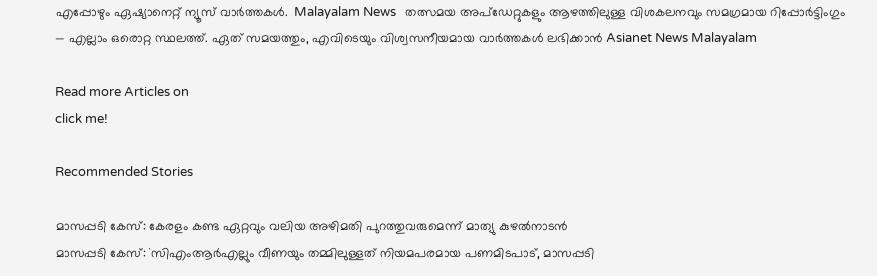എപ്പോഴും ഏഷ്യാനെറ്റ് ന്യൂസ് വാർത്തകൾ.  Malayalam News   തത്സമയ അപ്‌ഡേറ്റുകളും ആഴത്തിലുള്ള വിശകലനവും സമഗ്രമായ റിപ്പോർട്ടിംഗും — എല്ലാം ഒരൊറ്റ സ്ഥലത്ത്. ഏത് സമയത്തും, എവിടെയും വിശ്വസനീയമായ വാർത്തകൾ ലഭിക്കാൻ Asianet News Malayalam

Read more Articles on
click me!

Recommended Stories

മാസപ്പടി കേസ്: കേരളം കണ്ട ഏറ്റവും വലിയ അഴിമതി പുറത്തുവരുമെന്ന് മാത്യു കുഴൽനാടൻ
മാസപ്പടി കേസ്: `സിഎംആർഎല്ലും വീണയും തമ്മിലുള്ളത് നിയമപരമായ പണമിടപാട്, മാസപ്പടി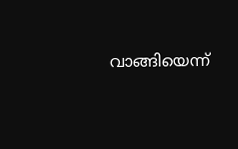വാങ്ങിയെന്ന്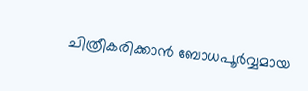ചിത്രീകരിക്കാൻ ബോധപൂർവ്വമായ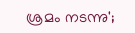ശ്രമം നടന്നു';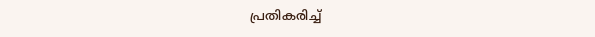പ്രതികരിച്ച്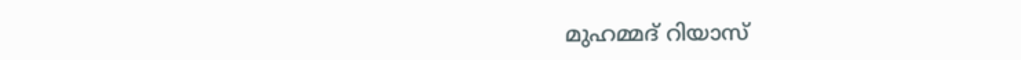മുഹമ്മദ് റിയാസ്